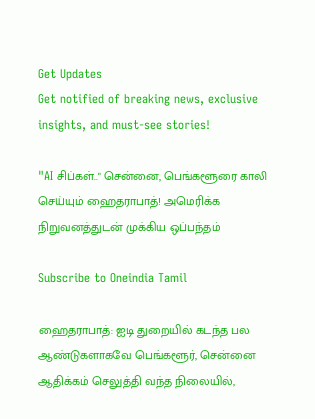Get Updates
Get notified of breaking news, exclusive insights, and must-see stories!

"AI சிப்கள்.." சென்னை, பெங்களூரை காலி செய்யும் ஹைதராபாத்! அமெரிக்க நிறுவனத்துடன் முக்கிய ஒப்பந்தம்

Subscribe to Oneindia Tamil

ஹைதராபாத்: ஐடி துறையில் கடந்த பல ஆண்டுகளாகவே பெங்களூர், சென்னை ஆதிக்கம் செலுத்தி வந்த நிலையில்,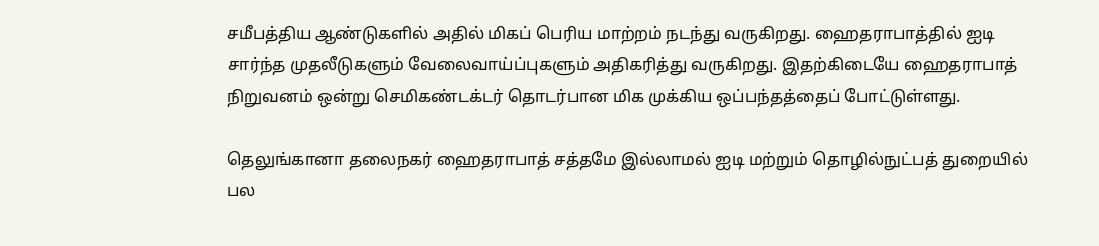சமீபத்திய ஆண்டுகளில் அதில் மிகப் பெரிய மாற்றம் நடந்து வருகிறது. ஹைதராபாத்தில் ஐடி சார்ந்த முதலீடுகளும் வேலைவாய்ப்புகளும் அதிகரித்து வருகிறது. இதற்கிடையே ஹைதராபாத் நிறுவனம் ஒன்று செமிகண்டக்டர் தொடர்பான மிக முக்கிய ஒப்பந்தத்தைப் போட்டுள்ளது.

தெலுங்கானா தலைநகர் ஹைதராபாத் சத்தமே இல்லாமல் ஐடி மற்றும் தொழில்நுட்பத் துறையில் பல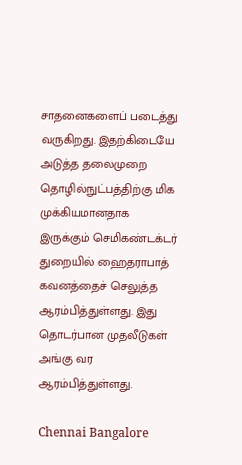சாதனைகளைப் படைத்து வருகிறது. இதற்கிடையே அடுத்த தலைமுறை தொழில்நுட்பத்திற்கு மிக முக்கியமானதாக இருக்கும் செமிகண்டக்டர் துறையில் ஹைதராபாத் கவனத்தைச் செலுத்த ஆரம்பித்துள்ளது. இது தொடர்பான முதலீடுகள் அங்கு வர ஆரம்பித்துள்ளது.

Chennai Bangalore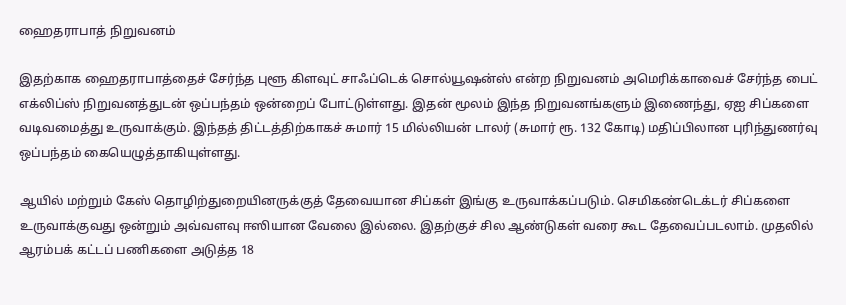ஹைதராபாத் நிறுவனம்

இதற்காக ஹைதராபாத்தைச் சேர்ந்த புளூ கிளவுட் சாஃப்டெக் சொல்யூஷன்ஸ் என்ற நிறுவனம் அமெரிக்காவைச் சேர்ந்த பைட் எக்லிப்ஸ் நிறுவனத்துடன் ஒப்பந்தம் ஒன்றைப் போட்டுள்ளது. இதன் மூலம் இந்த நிறுவனங்களும் இணைந்து, ஏஐ சிப்களை வடிவமைத்து உருவாக்கும். இந்தத் திட்டத்திற்காகச் சுமார் 15 மில்லியன் டாலர் (சுமார் ரூ. 132 கோடி) மதிப்பிலான புரிந்துணர்வு ஒப்பந்தம் கையெழுத்தாகியுள்ளது.

ஆயில் மற்றும் கேஸ் தொழிற்துறையினருக்குத் தேவையான சிப்கள் இங்கு உருவாக்கப்படும். செமிகண்டெக்டர் சிப்களை உருவாக்குவது ஒன்றும் அவ்வளவு ஈஸியான வேலை இல்லை. இதற்குச் சில ஆண்டுகள் வரை கூட தேவைப்படலாம். முதலில் ஆரம்பக் கட்டப் பணிகளை அடுத்த 18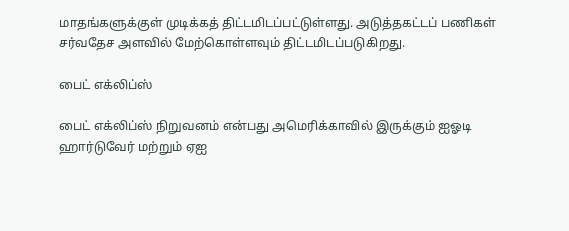மாதங்களுக்குள் முடிக்கத் திட்டமிடப்பட்டுள்ளது. அடுத்தகட்டப் பணிகள் சர்வதேச அளவில் மேற்கொள்ளவும் திட்டமிடப்படுகிறது.

பைட் எக்லிப்ஸ்

பைட் எக்லிப்ஸ் நிறுவனம் என்பது அமெரிக்காவில் இருக்கும் ஐஓடி ஹார்டுவேர் மற்றும் ஏஐ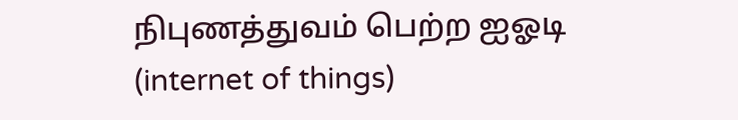நிபுணத்துவம் பெற்ற ஐஓடி (internet of things)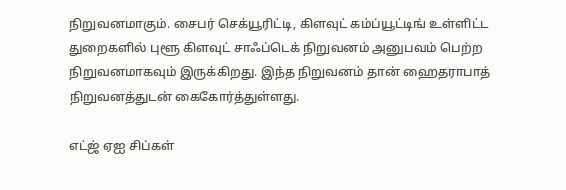நிறுவனமாகும். சைபர் செக்யூரிட்டி, கிளவுட் கம்ப்யூட்டிங் உள்ளிட்ட துறைகளில் புளூ கிளவுட் சாஃப்டெக் நிறுவனம் அனுபவம் பெற்ற நிறுவனமாகவும் இருக்கிறது. இந்த நிறுவனம் தான் ஹைதராபாத் நிறுவனத்துடன் கைகோர்த்துள்ளது.

எட்ஜ் ஏஐ சிப்கள்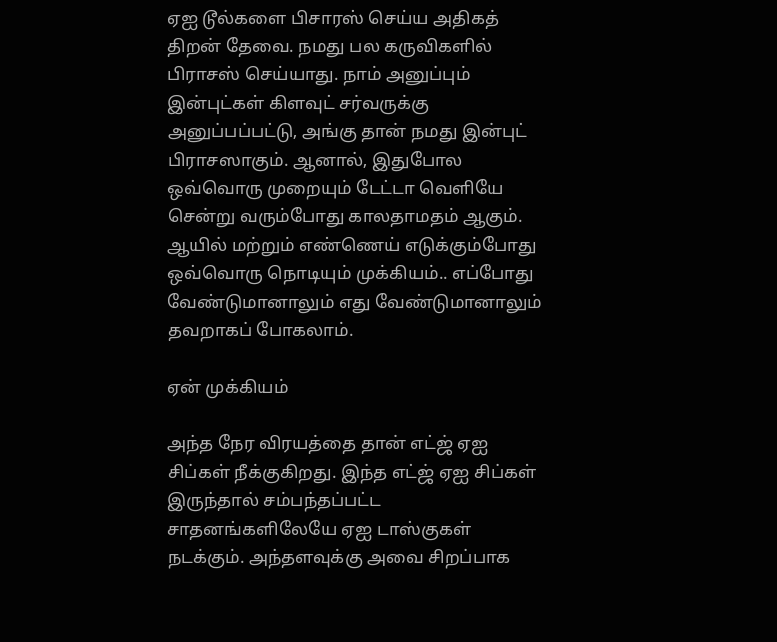ஏஐ டூல்களை பிசாரஸ் செய்ய அதிகத் திறன் தேவை. நமது பல கருவிகளில் பிராசஸ் செய்யாது. நாம் அனுப்பும் இன்புட்கள் கிளவுட் சர்வருக்கு அனுப்பப்பட்டு, அங்கு தான் நமது இன்புட் பிராசஸாகும். ஆனால், இதுபோல ஒவ்வொரு முறையும் டேட்டா வெளியே சென்று வரும்போது காலதாமதம் ஆகும். ஆயில் மற்றும் எண்ணெய் எடுக்கும்போது ஒவ்வொரு நொடியும் முக்கியம்.. எப்போது வேண்டுமானாலும் எது வேண்டுமானாலும் தவறாகப் போகலாம்.

ஏன் முக்கியம்

அந்த நேர விரயத்தை தான் எட்ஜ் ஏஐ சிப்கள் நீக்குகிறது. இந்த எட்ஜ் ஏஐ சிப்கள் இருந்தால் சம்பந்தப்பட்ட சாதனங்களிலேயே ஏஐ டாஸ்குகள் நடக்கும். அந்தளவுக்கு அவை சிறப்பாக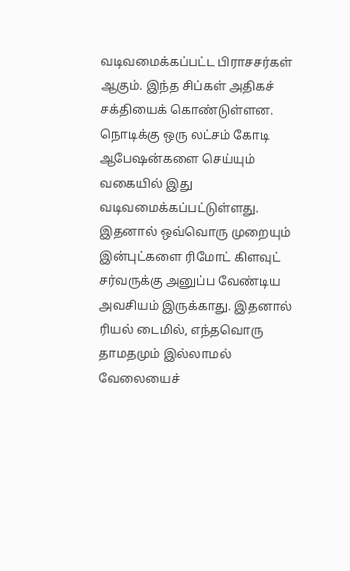வடிவமைக்கப்பட்ட பிராசசர்கள் ஆகும். இந்த சிப்கள் அதிகச் சக்தியைக் கொண்டுள்ளன. நொடிக்கு ஒரு லட்சம் கோடி ஆபேஷன்களை செய்யும் வகையில் இது வடிவமைக்கப்பட்டுள்ளது. இதனால் ஒவ்வொரு முறையும் இன்புட்களை ரிமோட் கிளவுட் சர்வருக்கு அனுப்ப வேண்டிய அவசியம் இருக்காது. இதனால் ரியல் டைமில், எந்தவொரு தாமதமும் இல்லாமல் வேலையைச்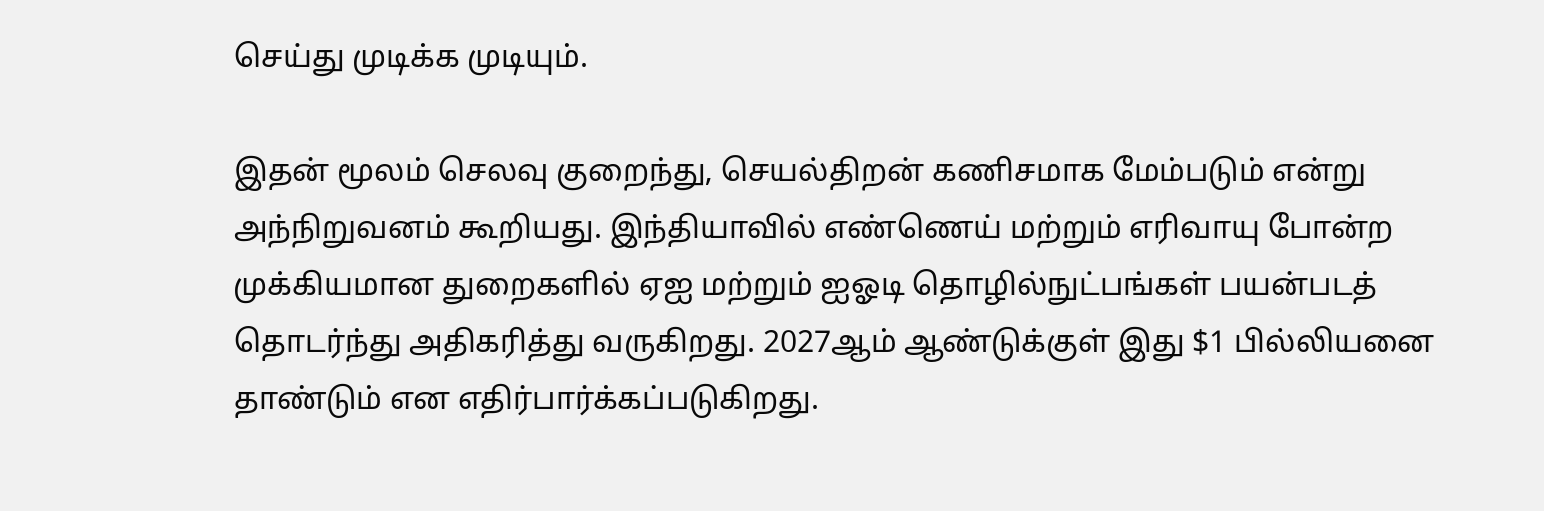செய்து முடிக்க முடியும்.

இதன் மூலம் செலவு குறைந்து, செயல்திறன் கணிசமாக மேம்படும் என்று அந்நிறுவனம் கூறியது. இந்தியாவில் எண்ணெய் மற்றும் எரிவாயு போன்ற முக்கியமான துறைகளில் ஏஐ மற்றும் ஐஓடி தொழில்நுட்பங்கள் பயன்படத் தொடர்ந்து அதிகரித்து வருகிறது. 2027ஆம் ஆண்டுக்குள் இது $1 பில்லியனை தாண்டும் என எதிர்பார்க்கப்படுகிறது.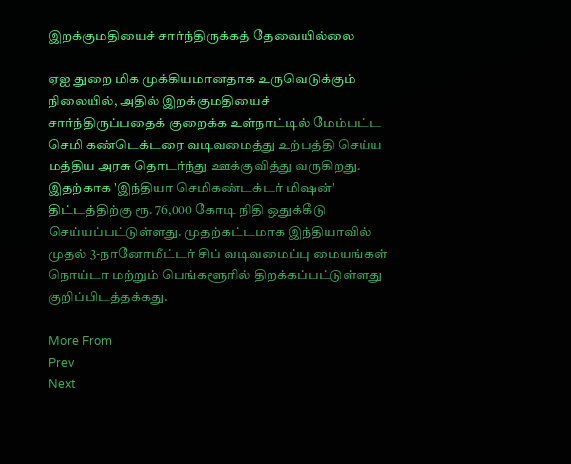இறக்குமதியைச் சார்ந்திருக்கத் தேவையில்லை

ஏஐ துறை மிக முக்கியமானதாக உருவெடுக்கும் நிலையில், அதில் இறக்குமதியைச் சார்ந்திருப்பதைக் குறைக்க உள்நாட்டில் மேம்பட்ட செமி கண்டெக்டரை வடிவமைத்து உற்பத்தி செய்ய மத்திய அரசு தொடர்ந்து ஊக்குவித்து வருகிறது. இதற்காக 'இந்தியா செமிகண்டக்டர் மிஷன்' திட்டத்திற்கு ரூ. 76,000 கோடி நிதி ஒதுக்கீடு செய்யப்பட்டுள்ளது. முதற்கட்டமாக இந்தியாவில் முதல் 3-நானோமீட்டர் சிப் வடிவமைப்பு மையங்கள் நொய்டா மற்றும் பெங்களூரில் திறக்கப்பட்டுள்ளது குறிப்பிடத்தக்கது.

More From
Prev
Next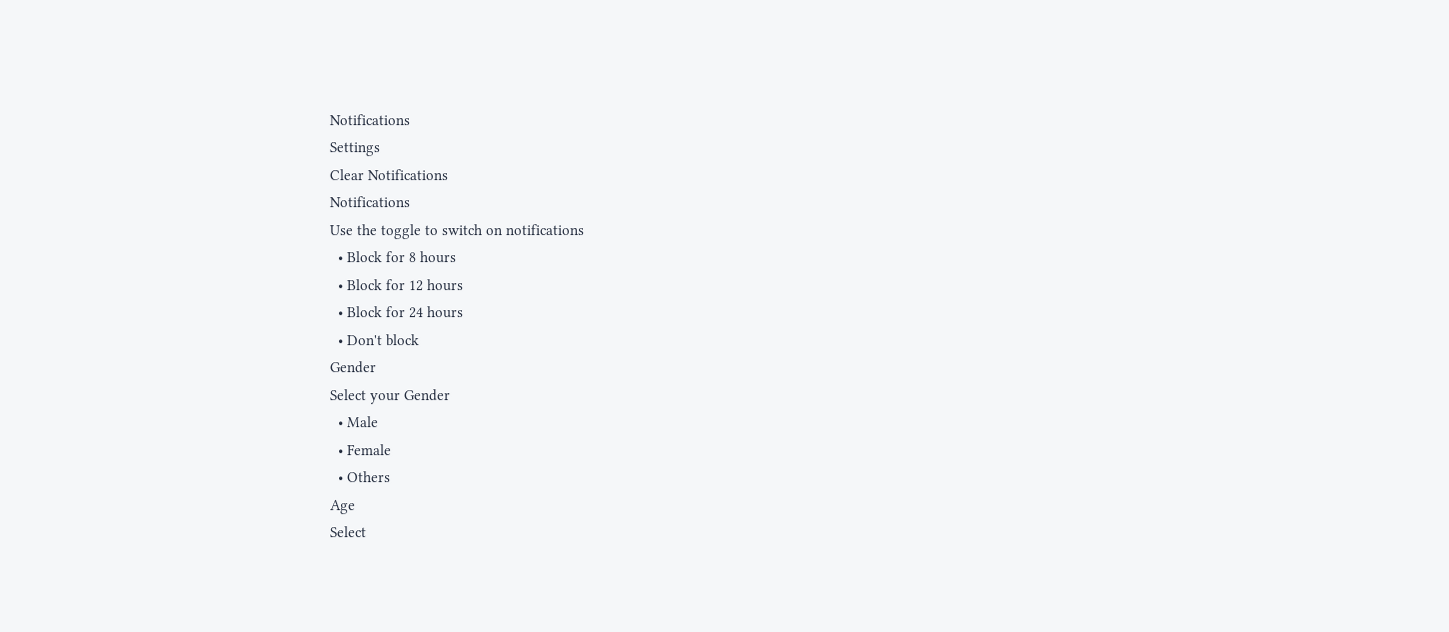Notifications
Settings
Clear Notifications
Notifications
Use the toggle to switch on notifications
  • Block for 8 hours
  • Block for 12 hours
  • Block for 24 hours
  • Don't block
Gender
Select your Gender
  • Male
  • Female
  • Others
Age
Select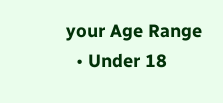your Age Range
  • Under 18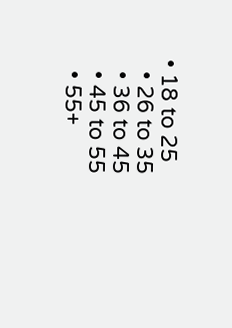• 18 to 25
  • 26 to 35
  • 36 to 45
  • 45 to 55
  • 55+